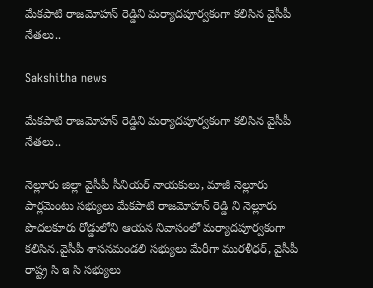మేకపాటి రాజమోహన్ రెడ్డిని మర్యాదపూర్వకంగా కలిసిన వైసీపీ నేతలు..

Sakshitha news

మేకపాటి రాజమోహన్ రెడ్డిని మర్యాదపూర్వకంగా కలిసిన వైసీపీ నేతలు..

నెల్లూరు జిల్లా వైసీపీ సీనియర్ నాయకులు, మాజీ నెల్లూరు పార్లమెంటు సభ్యులు మేకపాటి రాజమోహన్ రెడ్డి ని నెల్లూరు పొదలకూరు రోడ్డులోని ఆయన నివాసంలో మర్యాదపూర్వకంగా కలిసిన.వైసీపీ శాసనమండలి సభ్యులు మేరీగా మురళీధర్, వైసీపీ రాష్ట్ర సి ఇ సి సభ్యులు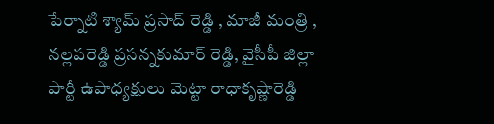పేర్నాటి శ్యామ్ ప్రసాద్ రెడ్డి , మాజీ మంత్రి , నల్లపరెడ్డి ప్రసన్నకుమార్ రెడ్డి, వైసీపీ జిల్లా పార్టీ ఉపాధ్యక్షులు మెట్టా రాధాకృష్ణారెడ్డి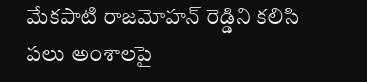మేకపాటి రాజమోహన్ రెడ్డిని కలిసి పలు అంశాలపై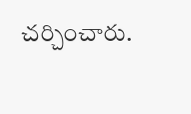చర్చించారు.